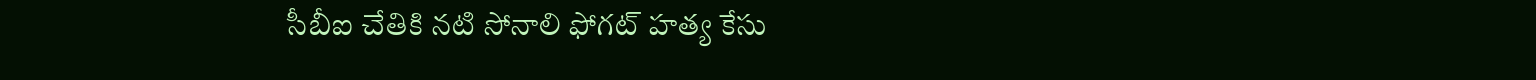సీబీఐ చేతికి న‌టి సోనాలి ఫోగ‌ట్ హ‌త్య కేసు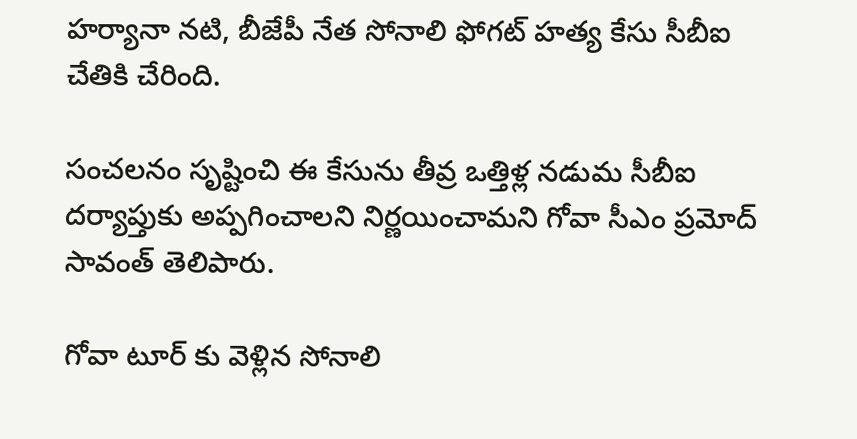హ‌ర్యానా న‌టి, బీజేపీ నేత సోనాలి ఫోగ‌ట్ హ‌త్య కేసు సీబీఐ చేతికి చేరింది.

సంచ‌ల‌నం సృష్టించి ఈ కేసును తీవ్ర ఒత్తిళ్ల న‌డుమ సీబీఐ ద‌ర్యాప్తుకు అప్ప‌గించాల‌ని నిర్ణ‌యించామ‌ని గోవా సీఎం ప్ర‌మోద్ సావంత్ తెలిపారు.

గోవా టూర్ కు వెళ్లిన సోనాలి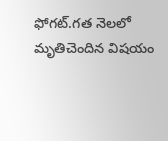ఫోగ‌ట్.గ‌త నెల‌లో మృతిచెందిన విష‌యం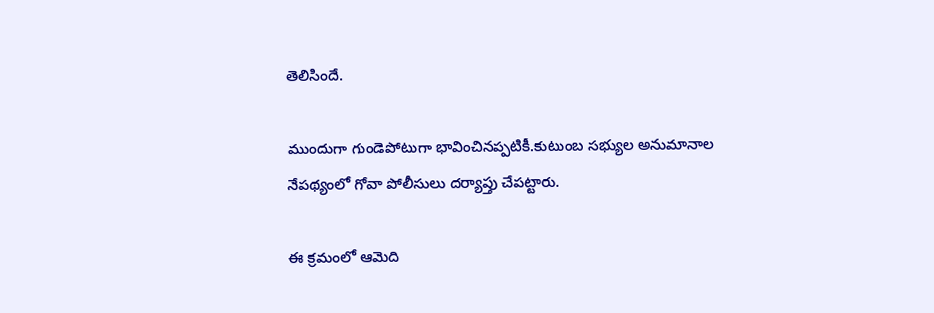తెలిసిందే.

ముందుగా గుండెపోటుగా భావించిన‌ప్ప‌టికీ.కుటుంబ స‌భ్యుల అనుమానాల నేప‌థ్యంలో గోవా పోలీసులు ద‌ర్యాప్తు చేపట్టారు.

ఈ క్ర‌మంలో ఆమెది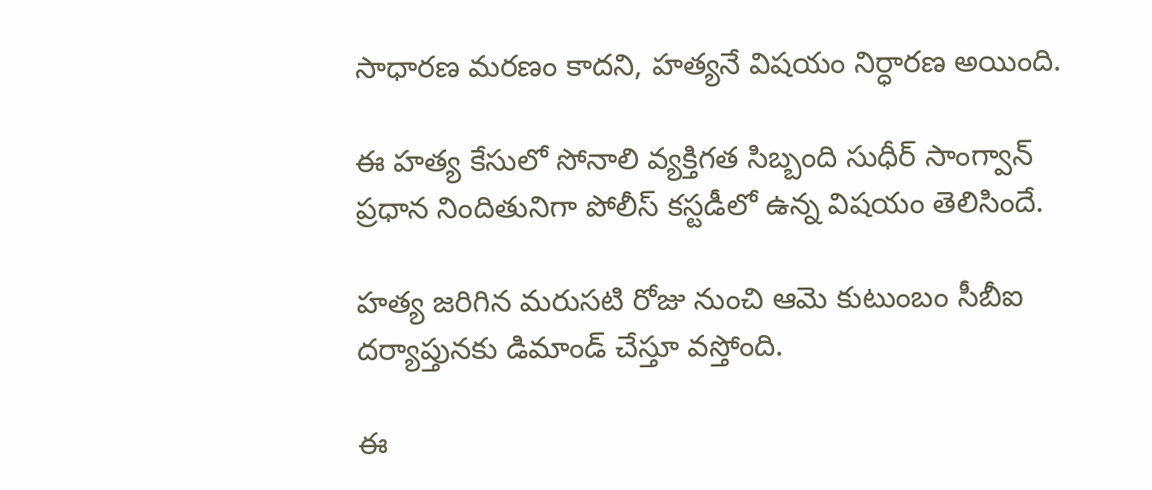సాధార‌ణ మ‌ర‌ణం కాదని, హ‌త్యనే విష‌యం నిర్ధార‌ణ అయింది.

ఈ హత్య కేసులో సోనాలి వ్య‌క్తిగ‌త సిబ్బంది సుధీర్ సాంగ్వాన్ ప్ర‌ధాన నిందితునిగా పోలీస్ క‌స్ట‌డీలో ఉన్న విష‌యం తెలిసిందే.

హ‌త్య జ‌రిగిన మ‌రుస‌టి రోజు నుంచి ఆమె కుటుంబం సీబీఐ ద‌ర్యాప్తున‌కు డిమాండ్ చేస్తూ వ‌స్తోంది.

ఈ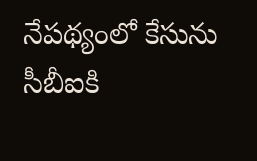నేప‌థ్యంలో కేసును సీబీఐకి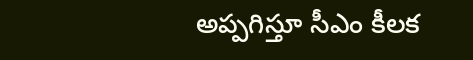అప్ప‌గిస్తూ సీఎం కీల‌క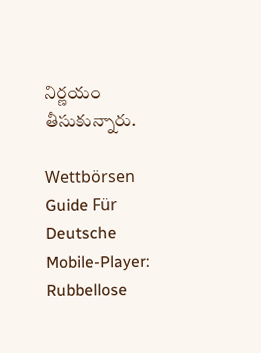నిర్ణ‌యం తీసుకున్నారు.

Wettbörsen Guide Für Deutsche Mobile-Player: Rubbellose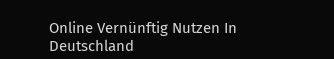Online Vernünftig Nutzen In Deutschland